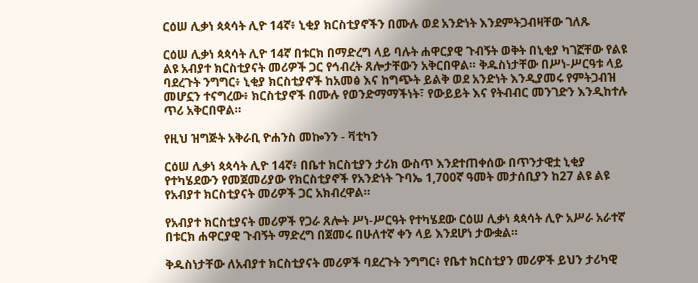ርዕሠ ሊቃነ ጳጳሳት ሊዮ 14ኛ፥ ኒቂያ ክርስቲያኖችን በሙሉ ወደ አንድነት እንደምትጋብዛቸው ገለጹ

ርዕሠ ሊቃነ ጳጳሳት ሊዮ 14ኛ በቱርክ በማድረግ ላይ ባሉት ሐዋርያዊ ጉብኝት ወቅት በኒቂያ ካገኟቸው የልዩ ልዩ አብያተ ክርስቲያናት መሪዎች ጋር የኅብረት ጸሎታቸውን አቅርበዋል። ቅዱስነታቸው በሥነ-ሥርዓቱ ላይ ባደረጉት ንግግር፥ ኒቂያ ክርስቲያኖች ከአመፅ እና ከግጭት ይልቅ ወደ አንድነት እንዲያመሩ የምትጋብዝ መሆኗን ተናግረው፥ ክርስቲያኖች በሙሉ የወንድማማችነት፣ የውይይት እና የትብብር መንገድን እንዲከተሉ ጥሪ አቅርበዋል።

የዚህ ዝግጅት አቅራቢ ዮሐንስ መኰንን - ቫቲካን

ርዕሠ ሊቃነ ጳጳሳት ሊዮ 14ኛ፥ በቤተ ክርስቲያን ታሪክ ውስጥ እንደተጠቀሰው በጥንታዊቷ ኒቂያ የተካሄደውን የመጀመሪያው የክርስቲያኖች የአንድነት ጉባኤ 1,700ኛ ዓመት መታሰቢያን ከ27 ልዩ ልዩ የአብያተ ክርስቲያናት መሪዎች ጋር አክብረዋል።

የአብያተ ክርስቲያናት መሪዎች የጋራ ጸሎት ሥነ-ሥርዓት የተካሄደው ርዕሠ ሊቃነ ጳጳሳት ሊዮ አሥራ አራተኛ በቱርክ ሐዋርያዊ ጉብኝት ማድረግ በጀመሩ በሁለተኛ ቀን ላይ እንደሆነ ታውቋል።

ቅዱስነታቸው ለአብያተ ክርስቲያናት መሪዎች ባደረጉት ንግግር፥ የቤተ ክርስቲያን መሪዎች ይህን ታሪካዊ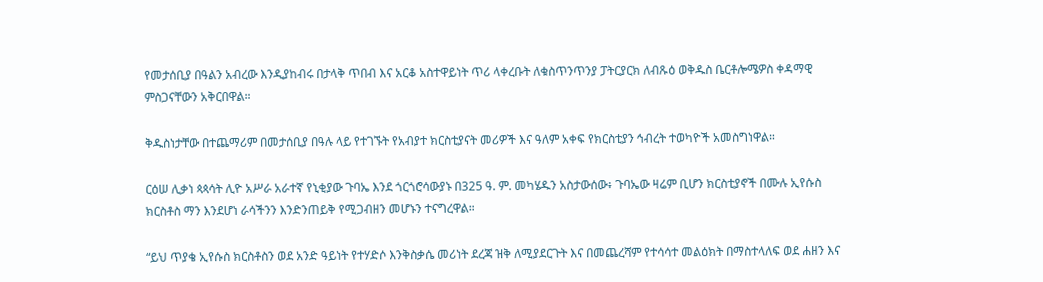የመታሰቢያ በዓልን አብረው እንዲያከብሩ በታላቅ ጥበብ እና አርቆ አስተዋይነት ጥሪ ላቀረቡት ለቁስጥንጥንያ ፓትርያርክ ለብጹዕ ወቅዱስ ቤርቶሎሜዎስ ቀዳማዊ ምስጋናቸውን አቅርበዋል።

ቅዱስነታቸው በተጨማሪም በመታሰቢያ በዓሉ ላይ የተገኙት የአብያተ ክርስቲያናት መሪዎች እና ዓለም አቀፍ የክርስቲያን ኅብረት ተወካዮች አመስግነዋል።

ርዕሠ ሊቃነ ጳጳሳት ሊዮ አሥራ አራተኛ የኒቂያው ጉባኤ እንደ ጎርጎሮሳውያኑ በ325 ዓ. ም. መካሄዱን አስታውሰው፥ ጉባኤው ዛሬም ቢሆን ክርስቲያኖች በሙሉ ኢየሱስ ክርስቶስ ማን እንደሆነ ራሳችንን እንድንጠይቅ የሚጋብዘን መሆኑን ተናግረዋል።

“ይህ ጥያቄ ኢየሱስ ክርስቶስን ወደ አንድ ዓይነት የተሃድሶ እንቅስቃሴ መሪነት ደረጃ ዝቅ ለሚያደርጉት እና በመጨረሻም የተሳሳተ መልዕክት በማስተላለፍ ወደ ሐዘን እና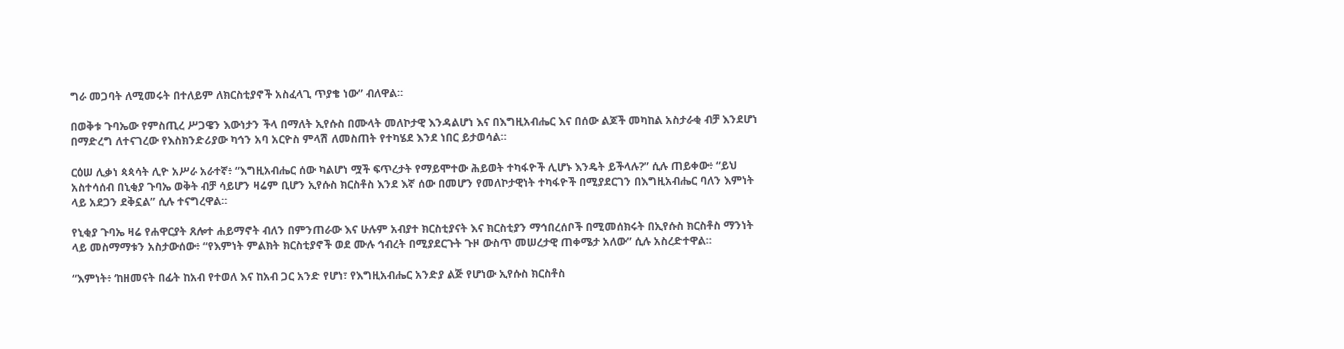ግራ መጋባት ለሚመሩት በተለይም ለክርስቲያኖች አስፈላጊ ጥያቄ ነው” ብለዋል።

በወቅቱ ጉባኤው የምስጢረ ሥጋዌን እውነታን ችላ በማለት ኢየሱስ በሙላት መለኮታዊ እንዳልሆነ እና በእግዚአብሔር እና በሰው ልጆች መካከል አስታራቂ ብቻ እንደሆነ በማድረግ ለተናገረው የእስክንድሪያው ካኅን አባ አርዮስ ምላሽ ለመስጠት የተካሄደ እንደ ነበር ይታወሳል።

ርዕሠ ሊቃነ ጳጳሳት ሊዮ አሥራ አራተኛ፥ “እግዚአብሔር ሰው ካልሆነ ሟች ፍጥረታት የማይሞተው ሕይወት ተካፋዮች ሊሆኑ እንዴት ይችላሉ?” ሲሉ ጠይቀው፥ “ይህ አስተሳሰብ በኒቂያ ጉባኤ ወቅት ብቻ ሳይሆን ዛሬም ቢሆን ኢየሱስ ክርስቶስ እንደ እኛ ሰው በመሆን የመለኮታዊነት ተካፋዮች በሚያደርገን በእግዚአብሔር ባለን እምነት ላይ አደጋን ደቅኗል” ሲሉ ተናግረዋል።

የኒቂያ ጉባኤ ዛሬ የሐዋርያት ጸሎተ ሐይማኖት ብለን በምንጠራው እና ሁሉም አብያተ ክርስቲያናት እና ክርስቲያን ማኅበረሰቦች በሚመሰክሩት በኢየሱስ ክርስቶስ ማንነት ላይ መስማማቱን አስታውሰው፥ “የእምነት ምልክት ክርስቲያኖች ወደ ሙሉ ኅብረት በሚያደርጉት ጉዞ ውስጥ መሠረታዊ ጠቀሜታ አለው” ሲሉ አስረድተዋል።

“እምነት፥ ‘ከዘመናት በፊት ከአብ የተወለ እና ከአብ ጋር አንድ የሆነ፣ የእግዚአብሔር አንድያ ልጅ የሆነው ኢየሱስ ክርስቶስ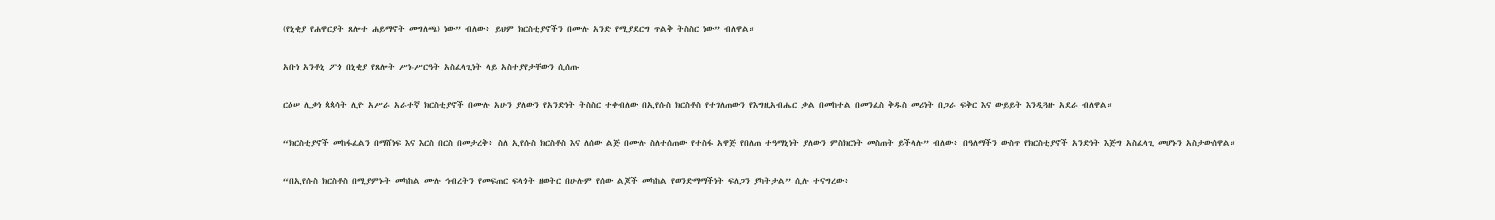(የኒቂያ የሐዋርያት ጸሎተ ሐይማኖት መግለጫ) ነው” ብለው፥ ይህም ክርስቲያኖችን በሙሉ አንድ የሚያደርግ ጥልቅ ትስስር ነው” ብለዋል።

አቡነ አንቶኒ ፖጎ በኒቂያ የጸሎት ሥነ-ሥርዓት አስፈላጊነት ላይ አስተያየታቸውን ሲሰጡ

ርዕሠ ሊቃነ ጳጳሳት ሊዮ አሥራ አራተኛ ክርስቲያኖች በሙሉ አሁን ያለውን የአንድነት ትስስር ተቀብለው በኢየሱስ ክርስቶስ የተገለጠውን የእግዚአብሔር ቃል በመከተል በመንፈስ ቅዱስ መሪነት በጋራ ፍቅር እና ውይይት እንዲጓዙ አደራ ብለዋል።

“ክርስቲያኖች መከፋፈልን በማሸነፍ እና እርስ በርስ በመታረቅ፥ ስለ ኢየሱስ ክርስቶስ እና ለሰው ልጅ በሙሉ ስለተሰጠው የተስፋ አዋጅ የበለጠ ተዓማኒነት ያለውን ምስክርነት መስጠት ይችላሉ” ብለው፥ በዓለማችን ውስጥ የክርስቲያኖች አንድነት እጅግ አስፈላጊ መሆኑን አስታውሰዋል።

“በኢየሱስ ክርስቶስ በሚያምኑት መካከል ሙሉ ኅብረትን የመፍጠር ፍላጎት ዘወትር በሁሉም የሰው ልጆች መካከል የወንድማማችነት ፍለጋን ያካትታል” ሲሉ ተናግረው፥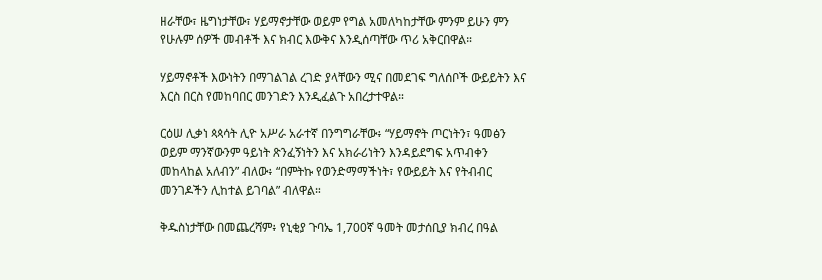ዘራቸው፣ ዜግነታቸው፣ ሃይማኖታቸው ወይም የግል አመለካከታቸው ምንም ይሁን ምን የሁሉም ሰዎች መብቶች እና ክብር እውቅና እንዲሰጣቸው ጥሪ አቅርበዋል።

ሃይማኖቶች እውነትን በማገልገል ረገድ ያላቸውን ሚና በመደገፍ ግለሰቦች ውይይትን እና እርስ በርስ የመከባበር መንገድን እንዲፈልጉ አበረታተዋል።

ርዕሠ ሊቃነ ጳጳሳት ሊዮ አሥራ አራተኛ በንግግራቸው፥ “ሃይማኖት ጦርነትን፣ ዓመፅን ወይም ማንኛውንም ዓይነት ጽንፈኝነትን እና አክራሪነትን እንዳይደግፍ አጥብቀን መከላከል አለብን” ብለው፥ “በምትኩ የወንድማማችነት፣ የውይይት እና የትብብር መንገዶችን ሊከተል ይገባል” ብለዋል።

ቅዱስነታቸው በመጨረሻም፥ የኒቂያ ጉባኤ 1,700ኛ ዓመት መታሰቢያ ክብረ በዓል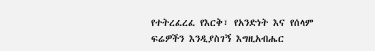የተትረፈረፈ የእርቅ፣ የአንድነት እና የሰላም  ፍሬዎችን እንዲያስገኝ እግዚአብሔር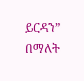ይርዳን” በማለት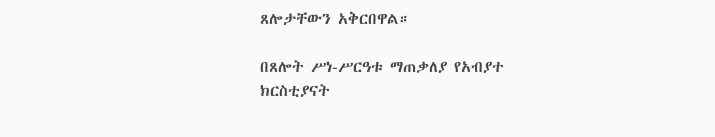ጸሎታቸውን አቅርበዋል።

በጸሎት ሥነ-ሥርዓቱ ማጠቃለያ የአብያተ ክርስቲያናት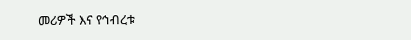መሪዎች እና የኅብረቱ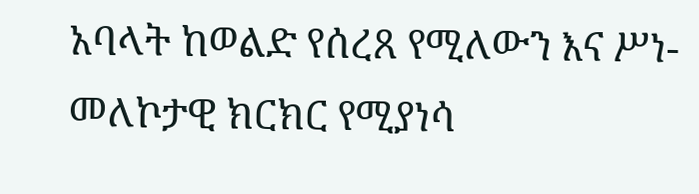አባላት ከወልድ የሰረጸ የሚለውን እና ሥነ-መለኮታዊ ክርክር የሚያነሳ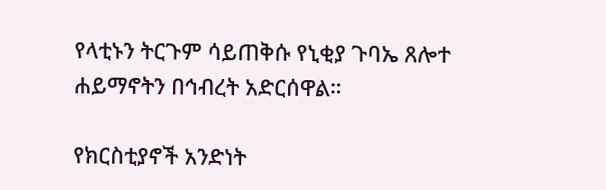የላቲኑን ትርጉም ሳይጠቅሱ የኒቂያ ጉባኤ ጸሎተ ሐይማኖትን በኅብረት አድርሰዋል።

የክርስቲያኖች አንድነት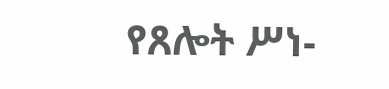የጸሎት ሥነ-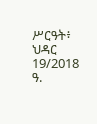ሥርዓት፥ ህዳር 19/2018 ዓ.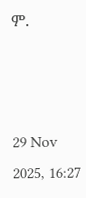ም.



29 Nov 2025, 16:27